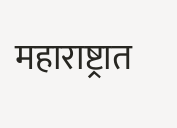महाराष्ट्रात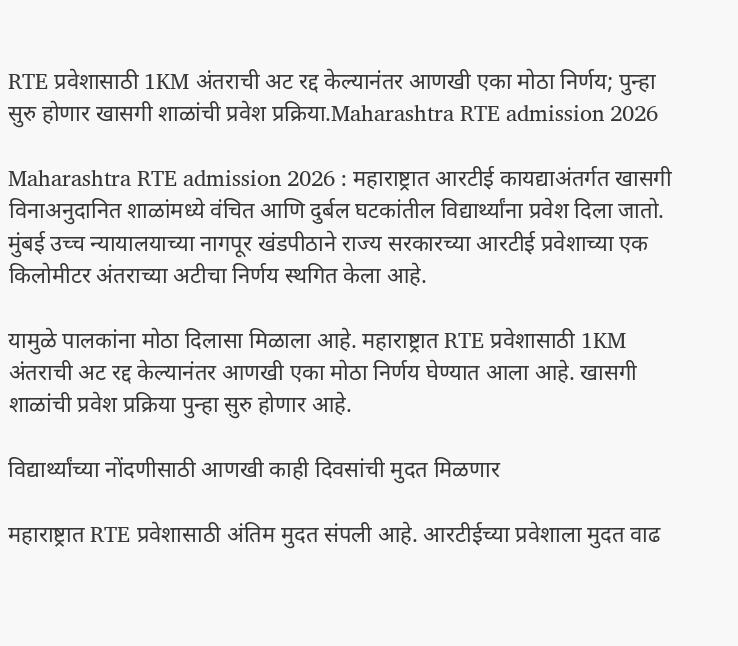RTE प्रवेशासाठी 1KM अंतराची अट रद्द केल्यानंतर आणखी एका मोठा निर्णय; पुन्हा सुरु होणार खासगी शाळांची प्रवेश प्रक्रिया.Maharashtra RTE admission 2026

Maharashtra RTE admission 2026 : महाराष्ट्रात आरटीई कायद्याअंतर्गत खासगी विनाअनुदानित शाळांमध्ये वंचित आणि दुर्बल घटकांतील विद्यार्थ्यांना प्रवेश दिला जातो. मुंबई उच्च न्यायालयाच्या नागपूर खंडपीठाने राज्य सरकारच्या आरटीई प्रवेशाच्या एक किलोमीटर अंतराच्या अटीचा निर्णय स्थगित केला आहे.

यामुळे पालकांना मोठा दिलासा मिळाला आहे. महाराष्ट्रात RTE प्रवेशासाठी 1KM अंतराची अट रद्द केल्यानंतर आणखी एका मोठा निर्णय घेण्यात आला आहे. खासगी शाळांची प्रवेश प्रक्रिया पुन्हा सुरु होणार आहे.

विद्यार्थ्यांच्या नोंदणीसाठी आणखी काही दिवसांची मुदत मिळणार

महाराष्ट्रात RTE प्रवेशासाठी अंतिम मुदत संपली आहे. आरटीईच्या प्रवेशाला मुदत वाढ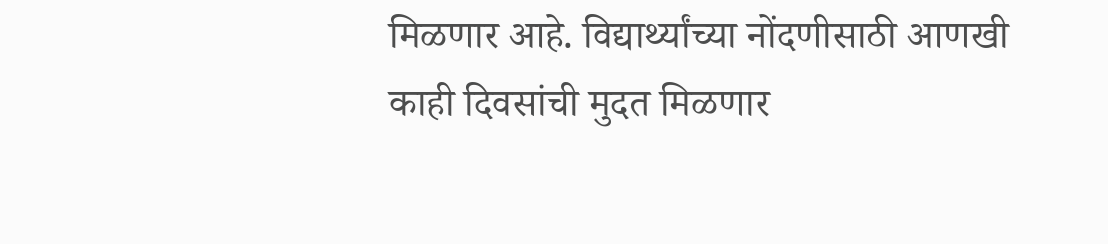मिळणार आहे. विद्यार्थ्यांच्या नोंदणीसाठी आणखी काही दिवसांची मुदत मिळणार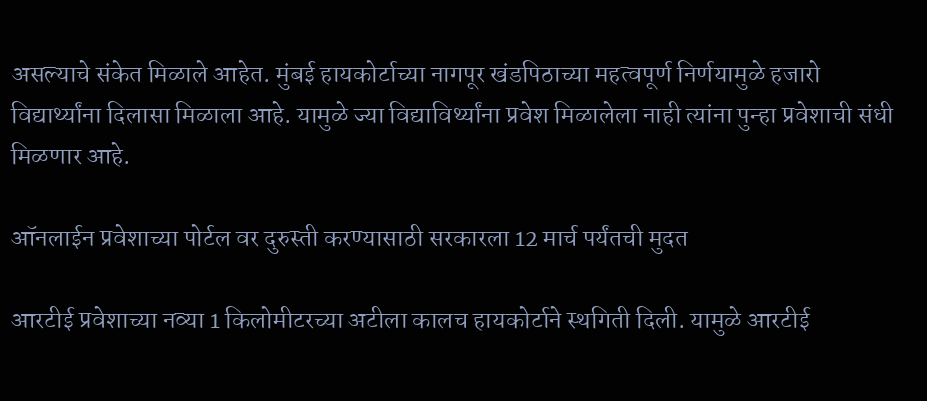असल्याचे संकेत मिळाले आहेत. मुंबई हायकोर्टाच्या नागपूर खंडपिठाच्या महत्वपूर्ण निर्णयामुळे हजारो विद्यार्थ्यांना दिलासा मिळाला आहे. यामुळे ज्या विद्याविर्थ्यांना प्रवेश मिळालेला नाही त्यांना पुन्हा प्रवेशाची संधी मिळणार आहे.

ऑनलाईन प्रवेशाच्या पोर्टल वर दुरुस्ती करण्यासाठी सरकारला 12 मार्च पर्यंतची मुदत

आरटीई प्रवेशाच्या नव्या 1 किलोमीटरच्या अटीला कालच हायकोर्टाने स्थगिती दिली. यामुळे आरटीई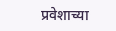प्रवेशाच्या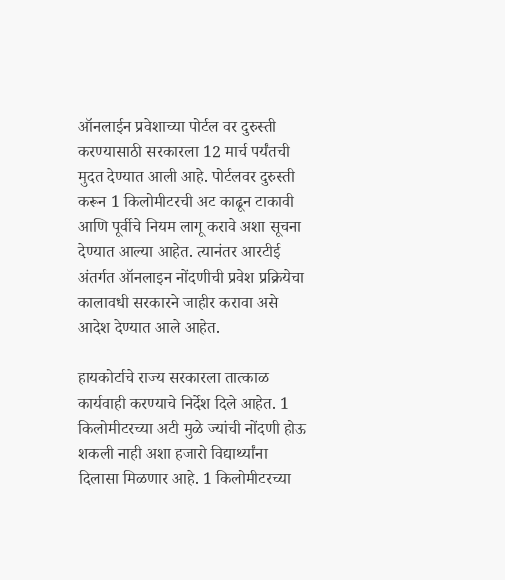ऑनलाईन प्रवेशाच्या पोर्टल वर दुरुस्ती करण्यासाठी सरकारला 12 मार्च पर्यंतची मुदत देण्यात आली आहे. पोर्टलवर दुरुस्ती करून 1 किलोमीटरची अट काढून टाकावी आणि पूर्वीचे नियम लागू करावे अशा सूचना देण्यात आल्या आहेत. त्यानंतर आरटीई अंतर्गत ऑनलाइन नोंदणीची प्रवेश प्रक्रियेचा कालावधी सरकारने जाहीर करावा असे आदेश देण्यात आले आहेत.

हायकोर्टाचे राज्य सरकारला तात्काळ कार्यवाही करण्याचे निर्देश दिले आहेत. 1 किलोमीटरच्या अटी मुळे ज्यांची नोंदणी होऊ शकली नाही अशा हजारो विद्यार्थ्यांना दिलासा मिळणार आहे. 1 किलोमीटरच्या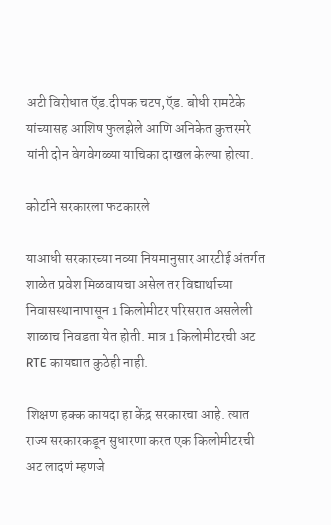अटी विरोधात ऍड.दीपक चटप,ऍड. बोधी रामटेके यांच्यासह आशिष फुलझेले आणि अनिकेत कुत्तरमरे यांनी दोन वेगवेगळ्या याचिका दाखल केल्या होत्या.

कोर्टाने सरकारला फटकारले

याआधी सरकारच्या नव्या नियमानुसार आरटीई अंतर्गत शाळेत प्रवेश मिळवायचा असेल तर विद्यार्थाच्या निवासस्थानापासून 1 किलोमीटर परिसरात असलेली शाळाच निवडता येत होती. मात्र 1 किलोमीटरची अट RTE कायद्यात कुठेही नाही.

शिक्षण हक्क कायदा हा केंद्र सरकारचा आहे. त्यात राज्य सरकारकडून सुधारणा करत एक किलोमीटरची अट लादणं म्हणजे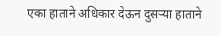एका हाताने अधिकार देऊन दुसऱ्या हाताने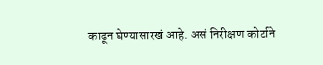काढून घेण्यासारखं आहे. असं निरीक्षण कोर्टाने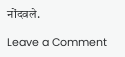नोंदवले.

Leave a Comment